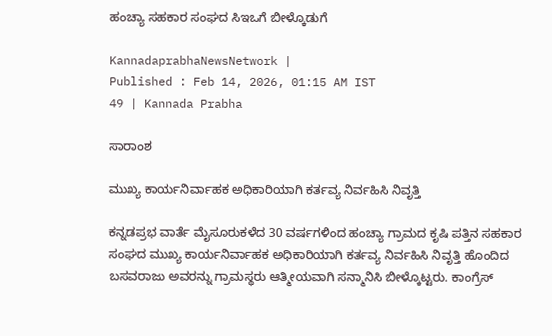ಹಂಚ್ಯಾ ಸಹಕಾರ ಸಂಘದ ಸಿಇಒಗೆ ಬೀಳ್ಕೊಡುಗೆ

KannadaprabhaNewsNetwork |
Published : Feb 14, 2026, 01:15 AM IST
49 | Kannada Prabha

ಸಾರಾಂಶ

ಮುಖ್ಯ ಕಾರ್ಯನಿರ್ವಾಹಕ ಅಧಿಕಾರಿಯಾಗಿ ಕರ್ತವ್ಯ ನಿರ್ವಹಿಸಿ ನಿವೃತ್ತಿ

ಕನ್ನಡಪ್ರಭ ವಾರ್ತೆ ಮೈಸೂರುಕಳೆದ 30 ವರ್ಷಗಳಿಂದ ಹಂಚ್ಯಾ ಗ್ರಾಮದ ಕೃಷಿ ಪತ್ತಿನ ಸಹಕಾರ ಸಂಘದ ಮುಖ್ಯ ಕಾರ್ಯನಿರ್ವಾಹಕ ಅಧಿಕಾರಿಯಾಗಿ ಕರ್ತವ್ಯ ನಿರ್ವಹಿಸಿ ನಿವೃತ್ತಿ ಹೊಂದಿದ ಬಸವರಾಜು ಅವರನ್ನು ಗ್ರಾಮಸ್ಥರು ಆತ್ಮೀಯವಾಗಿ ಸನ್ಮಾನಿಸಿ ಬೀಳ್ಕೊಟ್ಟರು. ಕಾಂಗ್ರೆಸ್‌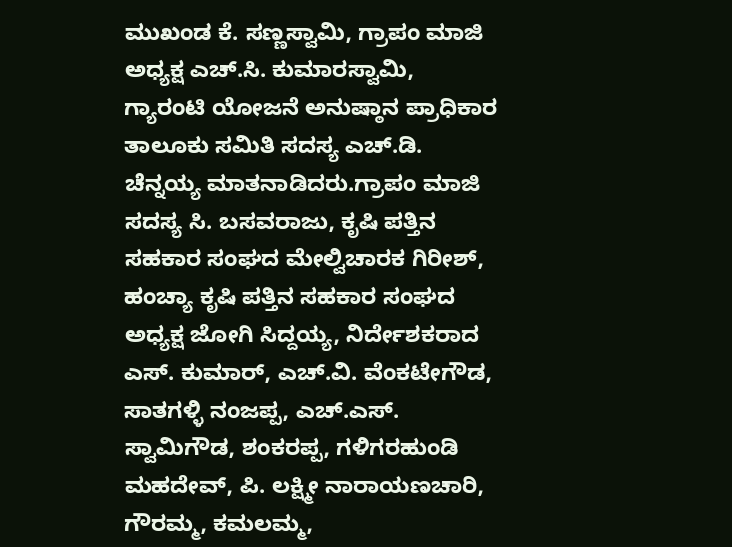ಮುಖಂಡ ಕೆ. ಸಣ್ಣಸ್ವಾಮಿ, ಗ್ರಾಪಂ ಮಾಜಿ ಅಧ್ಯಕ್ಷ ಎಚ್‌.ಸಿ. ಕುಮಾರಸ್ವಾಮಿ, ಗ್ಯಾರಂಟಿ ಯೋಜನೆ ಅನುಷ್ಠಾನ ಪ್ರಾಧಿಕಾರ ತಾಲೂಕು ಸಮಿತಿ ಸದಸ್ಯ ಎಚ್.ಡಿ. ಚೆನ್ನಯ್ಯ ಮಾತನಾಡಿದರು.ಗ್ರಾಪಂ ಮಾಜಿ ಸದಸ್ಯ ಸಿ. ಬಸವರಾಜು, ಕೃಷಿ ಪತ್ತಿನ ಸಹಕಾರ ಸಂಘದ ಮೇಲ್ವಿಚಾರಕ ಗಿರೀಶ್, ಹಂಚ್ಯಾ ಕೃಷಿ ಪತ್ತಿನ ಸಹಕಾರ ಸಂಘದ ಅಧ್ಯಕ್ಷ ಜೋಗಿ ಸಿದ್ದಯ್ಯ, ನಿರ್ದೇಶಕರಾದ ಎಸ್. ಕುಮಾರ್‌, ಎಚ್.ವಿ. ವೆಂಕಟೇಗೌಡ, ಸಾತಗಳ್ಳಿ ನಂಜಪ್ಪ, ಎಚ್.ಎಸ್. ಸ್ವಾಮಿಗೌಡ, ಶಂಕರಪ್ಪ, ಗಳಿಗರಹುಂಡಿ ಮಹದೇವ್, ಪಿ. ಲಕ್ಷ್ಮೀ ನಾರಾಯಣಚಾರಿ, ಗೌರಮ್ಮ, ಕಮಲಮ್ಮ,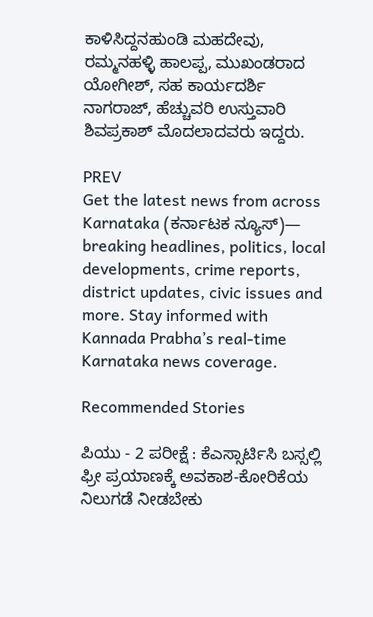ಕಾಳಿಸಿದ್ದನಹುಂಡಿ ಮಹದೇವು, ರಮ್ಮನಹಳ್ಳಿ ಹಾಲಪ್ಪ, ಮುಖಂಡರಾದ ಯೋಗೀಶ್‌, ಸಹ ಕಾರ್ಯದರ್ಶಿ ನಾಗರಾಜ್‌, ಹೆಚ್ಚುವರಿ ಉಸ್ತುವಾರಿ ಶಿವಪ್ರಕಾಶ್ ಮೊದಲಾದವರು ಇದ್ದರು.

PREV
Get the latest news from across Karnataka (ಕರ್ನಾಟಕ ನ್ಯೂಸ್)— breaking headlines, politics, local developments, crime reports, district updates, civic issues and more. Stay informed with Kannada Prabha’s real‑time Karnataka news coverage.

Recommended Stories

ಪಿಯು - 2 ಪರೀಕ್ಷೆ : ಕೆಎಸ್ಸಾರ್ಟಿಸಿ ಬಸ್ಸಲ್ಲಿ ಫ್ರೀ ಪ್ರಯಾಣಕ್ಕೆ ಅವಕಾಶ-ಕೋರಿಕೆಯ ನಿಲುಗಡೆ ನೀಡಬೇಕು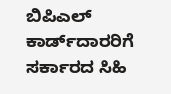ಬಿಪಿಎಲ್ ಕಾರ್ಡ್‌ದಾರರಿಗೆ ಸರ್ಕಾರದ ಸಿಹಿ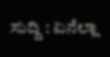ಸುದ್ದಿ : ಏನೆಲ್ಲಾ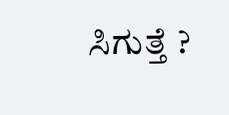ಸಿಗುತ್ತೆ ?